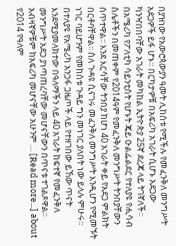በያዝነው የአውሮጳውያን ዓመት ሊከሰቱ የሚችሉ የመፈንቅለ መንግሥት አደጋዎች ይፋ ሆኑ፡፡ በርካታዎቹ በአፍሪካ አገራት ሲሆኑ አደጋው ካንዣበበባቸው አገራት መካከል ኢትዮጵያ 25ኛ ደረጃ ላይ ትገኛለች፡፡ በአሜሪካ የፖለቲካ ሳይንቲስት የሆኑት ጄይ ዑልፌልደር የተለያዩ የሒሳብ ስሌቶችን በመጠቀም የ2014ዓም የመፈንቅለ መንግሥት ትንበያቸውን ሰጥተዋል፡፡ እንደ እርሳቸው ትንበያ ከሆነ 40 አገራት ቀይ የአደጋ ምልክት በርቶባቸዋል፡፡ ስለ ጉዳዩ ሲናገሩ መፈንቅለ መንግሥት እንዲሆን የሚመኙት ነገር ባይሆንም የመከሰቱ ጉዳይ ግን መነገር ያለበት ነው ይላሉ ምሁሩ፡፡ በተለያዩ የአሜሪካ አንጋፋ ጋዜጦች ላይ የተዘገበው ይኸው ጥናት እንደሚያመለክተው በዓለማችን ላይ 40 አገራት ከፍተኛ የመፈንቅለ መንግሥት አደጋ ያነጣጠረባቸው መሆናቸውን በጥናቱ ተገልጾዋል፡፡ አብዛኛዎቹም ከአፍሪካ መሆናቸው አሁንም … [Read more...] about የ2014 የዓለም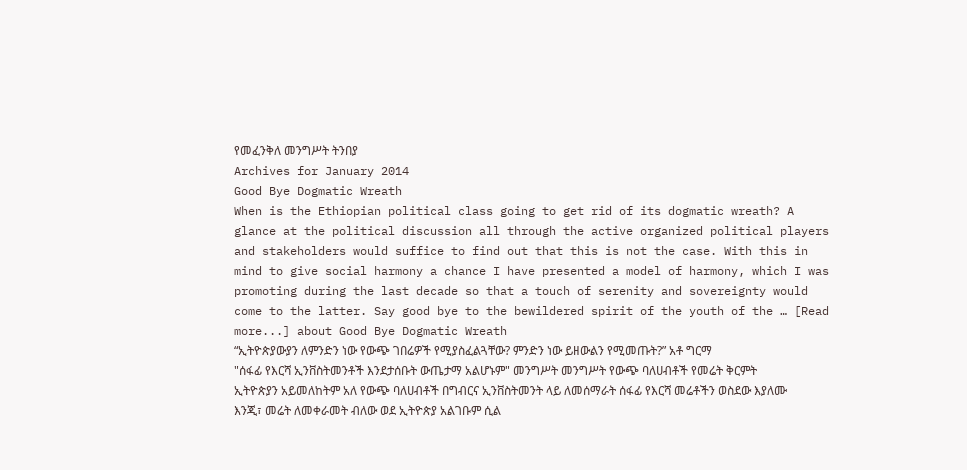የመፈንቅለ መንግሥት ትንበያ
Archives for January 2014
Good Bye Dogmatic Wreath
When is the Ethiopian political class going to get rid of its dogmatic wreath? A glance at the political discussion all through the active organized political players and stakeholders would suffice to find out that this is not the case. With this in mind to give social harmony a chance I have presented a model of harmony, which I was promoting during the last decade so that a touch of serenity and sovereignty would come to the latter. Say good bye to the bewildered spirit of the youth of the … [Read more...] about Good Bye Dogmatic Wreath
“ኢትዮጵያውያን ለምንድን ነው የውጭ ገበሬዎች የሚያስፈልጓቸው? ምንድን ነው ይዘውልን የሚመጡት?” አቶ ግርማ
"ሰፋፊ የእርሻ ኢንቨስትመንቶች እንደታሰቡት ውጤታማ አልሆኑም" መንግሥት መንግሥት የውጭ ባለሀብቶች የመሬት ቅርምት ኢትዮጵያን አይመለከትም አለ የውጭ ባለሀብቶች በግብርና ኢንቨስትመንት ላይ ለመሰማራት ሰፋፊ የእርሻ መሬቶችን ወስደው እያለሙ እንጂ፣ መሬት ለመቀራመት ብለው ወደ ኢትዮጵያ አልገቡም ሲል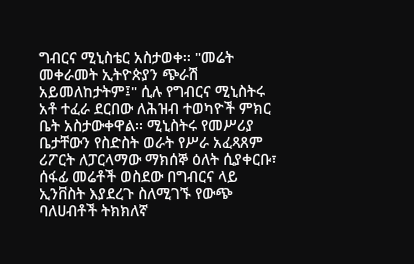ግብርና ሚኒስቴር አስታወቀ፡፡ "መሬት መቀራመት ኢትዮጵያን ጭራሽ አይመለከታትም፤" ሲሉ የግብርና ሚኒስትሩ አቶ ተፈራ ደርበው ለሕዝብ ተወካዮች ምክር ቤት አስታውቀዋል፡፡ ሚኒስትሩ የመሥሪያ ቤታቸውን የስድስት ወራት የሥራ አፈጻጸም ሪፖርት ለፓርላማው ማክሰኞ ዕለት ሲያቀርቡ፣ ሰፋፊ መሬቶች ወስደው በግብርና ላይ ኢንቨስት እያደረጉ ስለሚገኙ የውጭ ባለሀብቶች ትክክለኛ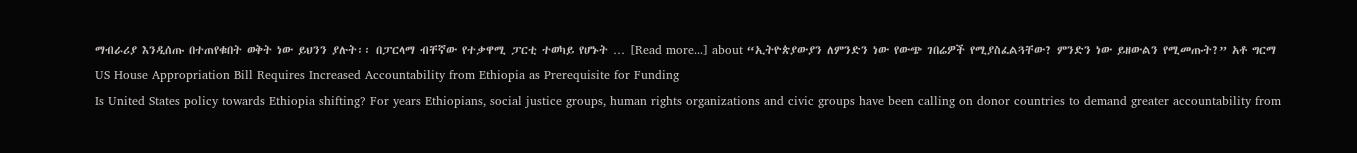ማብራሪያ እንዲሰጡ በተጠየቁበት ወቅት ነው ይህንን ያሉት፡፡ በፓርላማ ብቸኛው የተቃዋሚ ፓርቲ ተወካይ የሆኑት … [Read more...] about “ኢትዮጵያውያን ለምንድን ነው የውጭ ገበሬዎች የሚያስፈልጓቸው? ምንድን ነው ይዘውልን የሚመጡት?” አቶ ግርማ
US House Appropriation Bill Requires Increased Accountability from Ethiopia as Prerequisite for Funding
Is United States policy towards Ethiopia shifting? For years Ethiopians, social justice groups, human rights organizations and civic groups have been calling on donor countries to demand greater accountability from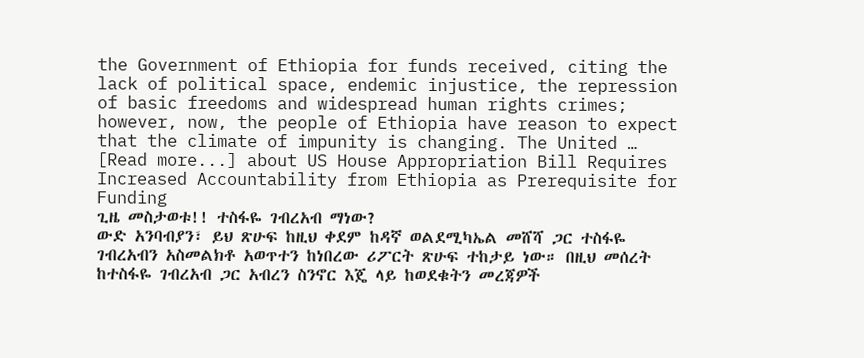the Government of Ethiopia for funds received, citing the lack of political space, endemic injustice, the repression of basic freedoms and widespread human rights crimes; however, now, the people of Ethiopia have reason to expect that the climate of impunity is changing. The United … [Read more...] about US House Appropriation Bill Requires Increased Accountability from Ethiopia as Prerequisite for Funding
ጊዜ መስታወቱ!! ተስፋዬ ገብረአብ ማነው?
ውድ አንባብያን፣ ይህ ጽሁፍ ከዚህ ቀደም ከዳኛ ወልደሚካኤል መሸሻ ጋር ተስፋዬ ገብረአብን አስመልክቶ አወጥተን ከነበረው ሪፖርት ጽሁፍ ተከታይ ነው። በዚህ መሰረት ከተስፋዬ ገብረአብ ጋር አብረን ስንኖር እጄ ላይ ከወደቁትን መረጃዎች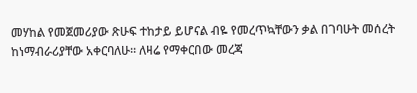መሃከል የመጀመሪያው ጽሁፍ ተከታይ ይሆናል ብዬ የመረጥኳቸውን ቃል በገባሁት መሰረት ከነማብራሪያቸው አቀርባለሁ። ለዛሬ የማቀርበው መረጃ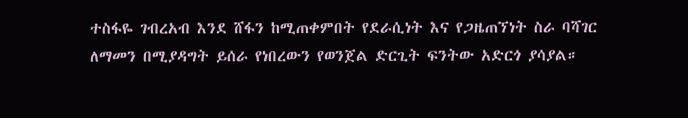ተስፋዬ ገብረአብ እንደ ሸፋን ከሚጠቀምበት የደራሲነት እና የጋዜጠኘነት ስራ ባሻገር ለማመን በሚያዳግት ይሰራ የነበረውን የወንጀል ድርጊት ፍንትው አድርጎ ያሳያል።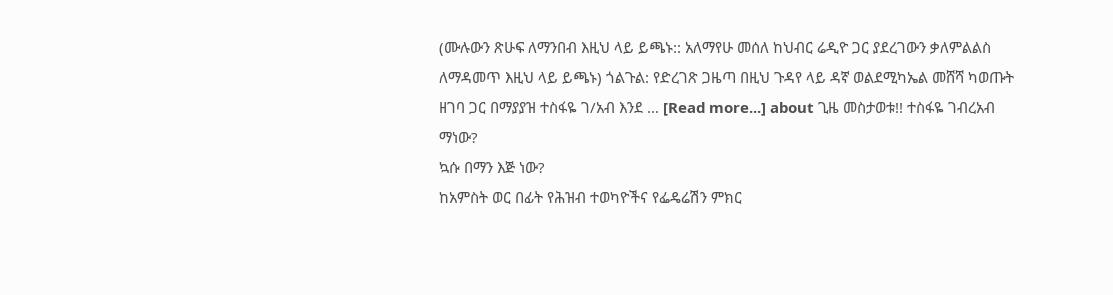(ሙሉውን ጽሁፍ ለማንበብ እዚህ ላይ ይጫኑ:: አለማየሁ መሰለ ከህብር ሬዲዮ ጋር ያደረገውን ቃለምልልስ ለማዳመጥ እዚህ ላይ ይጫኑ) ጎልጉል: የድረገጽ ጋዜጣ በዚህ ጉዳየ ላይ ዳኛ ወልደሚካኤል መሸሻ ካወጡት ዘገባ ጋር በማያያዝ ተስፋዬ ገ/አብ እንደ … [Read more...] about ጊዜ መስታወቱ!! ተስፋዬ ገብረአብ ማነው?
ኳሱ በማን እጅ ነው?
ከአምስት ወር በፊት የሕዝብ ተወካዮችና የፌዴሬሽን ምክር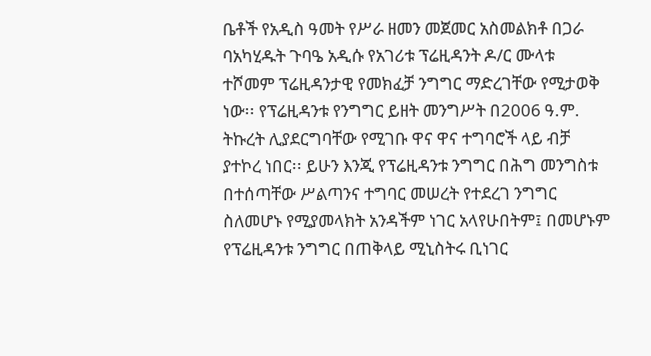ቤቶች የአዲስ ዓመት የሥራ ዘመን መጀመር አስመልክቶ በጋራ ባአካሂዱት ጉባዔ አዲሱ የአገሪቱ ፕሬዚዳንት ዶ/ር ሙላቱ ተሾመም ፕሬዚዳንታዊ የመክፈቻ ንግግር ማድረገቸው የሚታወቅ ነው፡፡ የፕሬዚዳንቱ የንግግር ይዘት መንግሥት በ2006 ዓ.ም. ትኩረት ሊያደርግባቸው የሚገቡ ዋና ዋና ተግባሮች ላይ ብቻ ያተኮረ ነበር፡፡ ይሁን እንጂ የፕሬዚዳንቱ ንግግር በሕግ መንግስቱ በተሰጣቸው ሥልጣንና ተግባር መሠረት የተደረገ ንግግር ስለመሆኑ የሚያመላክት አንዳችም ነገር አላየሁበትም፤ በመሆኑም የፕሬዚዳንቱ ንግግር በጠቅላይ ሚኒስትሩ ቢነገር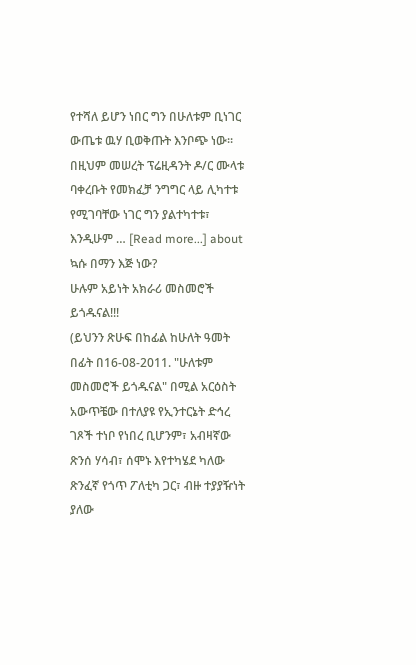የተሻለ ይሆን ነበር ግን በሁለቱም ቢነገር ውጤቱ ዉሃ ቢወቅጡት እንቦጭ ነው፡፡ በዚህም መሠረት ፕሬዚዳንት ዶ/ር ሙላቱ ባቀረቡት የመክፈቻ ንግግር ላይ ሊካተቱ የሚገባቸው ነገር ግን ያልተካተቱ፣ እንዲሁም … [Read more...] about ኳሱ በማን እጅ ነው?
ሁሉም አይነት አክራሪ መስመሮች ይጎዱናል!!!
(ይህንን ጽሁፍ በከፊል ከሁለት ዓመት በፊት በ16-08-2011. "ሁለቱም መስመሮች ይጎዱናል" በሚል አርዕስት አውጥቼው በተለያዩ የኢንተርኔት ድኅረ ገጾች ተነቦ የነበረ ቢሆንም፣ አብዛኛው ጽንሰ ሃሳብ፣ ሰሞኑ እየተካሄደ ካለው ጽንፈኛ የጎጥ ፖለቲካ ጋር፣ ብዙ ተያያዥነት ያለው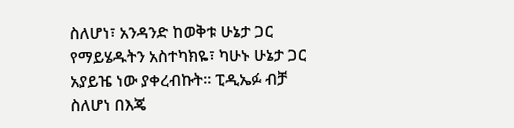ስለሆነ፣ አንዳንድ ከወቅቱ ሁኔታ ጋር የማይሄዱትን አስተካክዬ፣ ካሁኑ ሁኔታ ጋር አያይዤ ነው ያቀረብኩት፡፡ ፒዲኤፉ ብቻ ስለሆነ በእጄ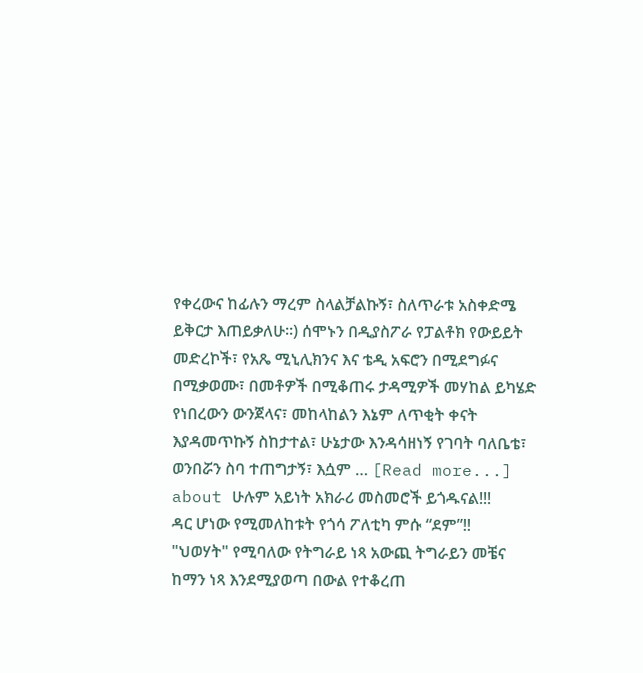የቀረውና ከፊሉን ማረም ስላልቻልኩኝ፣ ስለጥራቱ አስቀድሜ ይቅርታ እጠይቃለሁ፡፡) ሰሞኑን በዲያስፖራ የፓልቶክ የውይይት መድረኮች፣ የአጼ ሚኒሊክንና እና ቴዲ አፍሮን በሚደግፉና በሚቃወሙ፣ በመቶዎች በሚቆጠሩ ታዳሚዎች መሃከል ይካሄድ የነበረውን ውንጀላና፣ መከላከልን እኔም ለጥቂት ቀናት እያዳመጥኩኝ ስከታተል፣ ሁኔታው እንዳሳዘነኝ የገባት ባለቤቴ፣ ወንበሯን ስባ ተጠግታኝ፣ እሷም … [Read more...] about ሁሉም አይነት አክራሪ መስመሮች ይጎዱናል!!!
ዳር ሆነው የሚመለከቱት የጎሳ ፖለቲካ ምሱ “ደም”!!
"ህወሃት" የሚባለው የትግራይ ነጻ አውጪ ትግራይን መቼና ከማን ነጻ እንደሚያወጣ በውል የተቆረጠ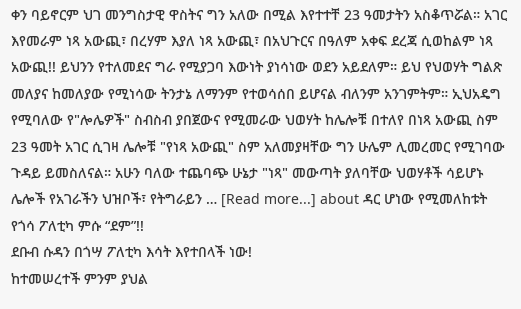ቀን ባይኖርም ህገ መንግስታዊ ዋስትና ግን አለው በሚል እየተተቸ 23 ዓመታትን አስቆጥሯል። አገር እየመራም ነጻ አውጪ፣ በረሃም እያለ ነጻ አውጪ፣ በአህጉርና በዓለም አቀፍ ደረጃ ሲወከልም ነጻ አውጪ!! ይህንን የተለመደና ግራ የሚያጋባ እውነት ያነሳነው ወደን አይደለም። ይህ የህወሃት ግልጽ መለያና ከመለያው የሚነሳው ትንታኔ ለማንም የተወሳሰበ ይሆናል ብለንም አንገምትም። ኢህአዴግ የሚባለው የ"ሎሌዎች" ስብስብ ያበጀውና የሚመራው ህወሃት ከሌሎቹ በተለየ በነጻ አውጪ ስም 23 ዓመት አገር ሲገዛ ሌሎቹ "የነጻ አውጪ" ስም አለመያዛቸው ግን ሁሌም ሊመረመር የሚገባው ጉዳይ ይመስለናል። አሁን ባለው ተጨባጭ ሁኔታ "ነጻ" መውጣት ያለባቸው ህወሃቶች ሳይሆኑ ሌሎች የአገራችን ህዝቦች፣ የትግራይን … [Read more...] about ዳር ሆነው የሚመለከቱት የጎሳ ፖለቲካ ምሱ “ደም”!!
ደቡብ ሱዳን በጎሣ ፖለቲካ እሳት እየተበላች ነው!
ከተመሠረተች ምንም ያህል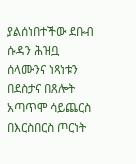ያልሰነበተችው ደቡብ ሱዳን ሕዝቧ ሰላሙንና ነጻነቱን በደስታና በጸሎት አጣጥሞ ሳይጨርስ በእርስበርስ ጦርነት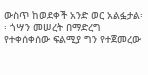ውስጥ ከወደቀች አንድ ወር አልፏታል፡፡ ጎሣን መሠረት በማድረግ የተቀሰቀሰው ፍልሚያ ግን የተጀመረው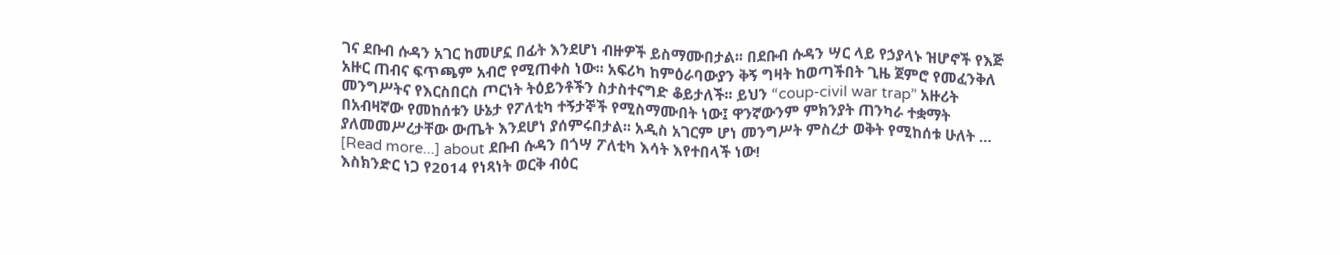ገና ደቡብ ሱዳን አገር ከመሆኗ በፊት እንደሆነ ብዙዎች ይስማሙበታል፡፡ በደቡብ ሱዳን ሣር ላይ የኃያላኑ ዝሆኖች የእጅ አዙር ጠብና ፍጥጫም አብሮ የሚጠቀስ ነው፡፡ አፍሪካ ከምዕራባውያን ቅኝ ግዛት ከወጣችበት ጊዜ ጀምሮ የመፈንቅለ መንግሥትና የእርስበርስ ጦርነት ትዕይንቶችን ስታስተናግድ ቆይታለች፡፡ ይህን “coup-civil war trap” አዙሪት በአብዛኛው የመከሰቱን ሁኔታ የፖለቲካ ተኝታኞች የሚስማሙበት ነው፤ ዋንኛውንም ምክንያት ጠንካራ ተቋማት ያለመመሥረታቸው ውጤት እንደሆነ ያሰምሩበታል፡፡ አዲስ አገርም ሆነ መንግሥት ምስረታ ወቅት የሚከሰቱ ሁለት … [Read more...] about ደቡብ ሱዳን በጎሣ ፖለቲካ እሳት እየተበላች ነው!
እስክንድር ነጋ የ2014 የነጻነት ወርቅ ብዕር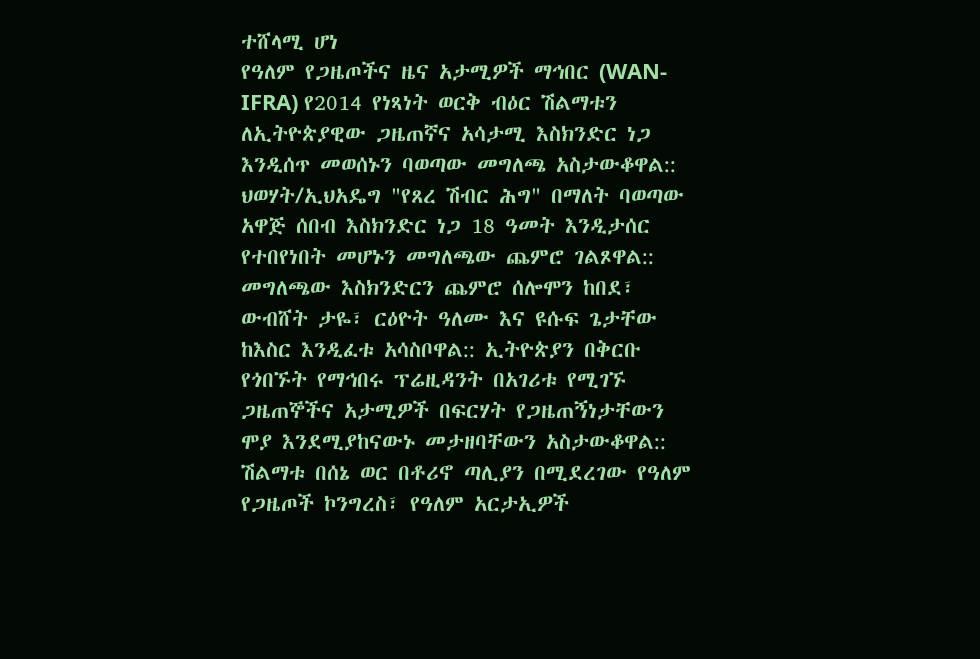ተሸላሚ ሆነ
የዓለም የጋዜጦችና ዜና አታሚዎች ማኅበር (WAN-IFRA) የ2014 የነጻነት ወርቅ ብዕር ሽልማቱን ለኢትዮጵያዊው ጋዜጠኛና አሳታሚ እስክንድር ነጋ እንዲሰጥ መወሰኑን ባወጣው መግለጫ አስታውቆዋል:: ህወሃት/ኢህአዴግ "የጸረ ሽብር ሕግ" በማለት ባወጣው አዋጅ ሰበብ እስክንድር ነጋ 18 ዓመት እንዲታሰር የተበየነበት መሆኑን መግለጫው ጨምሮ ገልጾዋል:: መግለጫው እስክንድርን ጨምሮ ሰሎሞን ከበደ፣ ውብሸት ታዬ፣ ርዕዮት ዓለሙ እና ዩሱፍ ጌታቸው ከእስር እንዲፈቱ አሳስቦዋል:: ኢትዮጵያን በቅርቡ የጎበኙት የማኅበሩ ፕሬዚዳንት በአገሪቱ የሚገኙ ጋዜጠኞችና አታሚዎች በፍርሃት የጋዜጠኝነታቸውን ሞያ እንደሚያከናውኑ መታዘባቸውን አስታውቆዋል:: ሽልማቱ በሰኔ ወር በቶሪኖ ጣሊያን በሚደረገው የዓለም የጋዜጦች ኮንግረስ፣ የዓለም አርታኢዎች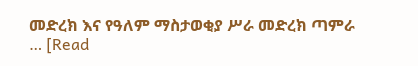መድረክ እና የዓለም ማስታወቂያ ሥራ መድረክ ጣምራ … [Read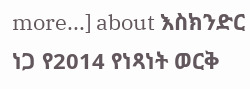more...] about እስክንድር ነጋ የ2014 የነጻነት ወርቅ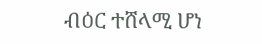ብዕር ተሸላሚ ሆነ